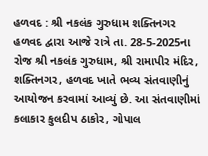હળવદ : શ્રી નકલંક ગુરુધામ શક્તિનગર હળવદ દ્વારા આજે રાત્રે તા. 28-5-2025ના રોજ શ્રી નકલંક ગુરુધામ, શ્રી રામાપીર મંદિર, શક્તિનગર, હળવદ ખાતે ભવ્ય સંતવાણીનું આયોજન કરવામાં આવ્યું છે. આ સંતવાણીમાં કલાકાર કુલદીપ ઠાકોર, ગોપાલ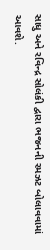સાધુ અને રવિન્દ્ર સોલંકી દ્વારા ભજનની રમઝટ બોલાવવામાં આવશે.